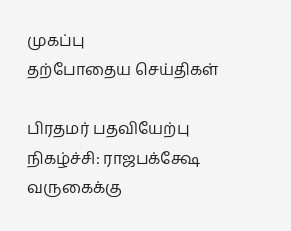முகப்பு
தற்போதைய செய்திகள்

பிரதமர் பதவியேற்பு நிகழ்ச்சி: ராஜபக்க்ஷே வருகைக்கு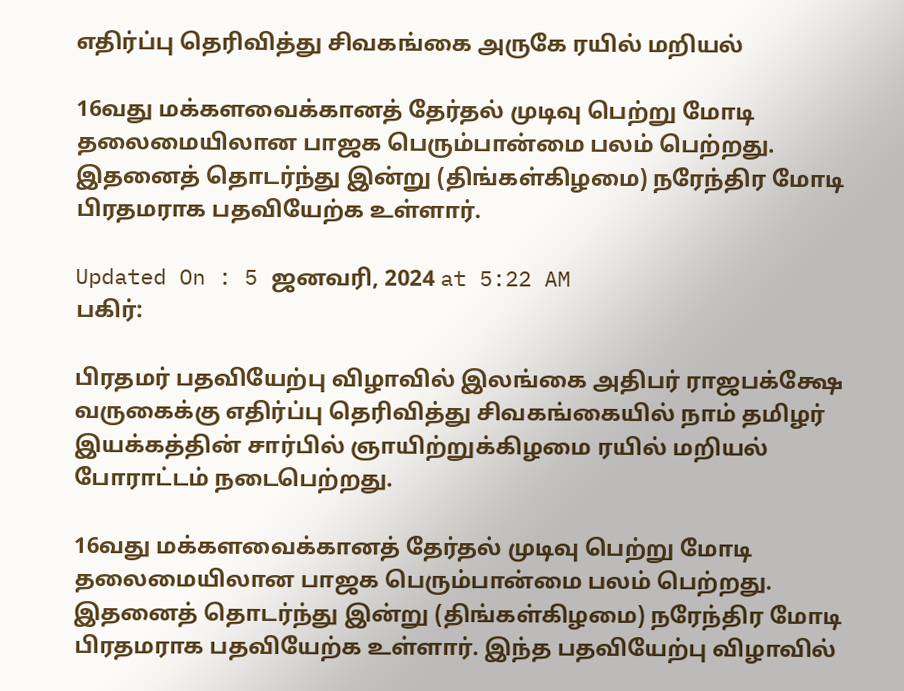எதிர்ப்பு தெரிவித்து சிவகங்கை அருகே ரயில் மறியல்

16வது மக்களவைக்கானத் தேர்தல் முடிவு பெற்று மோடி தலைமையிலான பாஜக பெரும்பான்மை பலம் பெற்றது. இதனைத் தொடர்ந்து இன்று (திங்கள்கிழமை) நரேந்திர மோடி பிரதமராக பதவியேற்க உள்ளார்.

Updated On : 5 ஜனவரி, 2024 at 5:22 AM
பகிர்:

பிரதமர் பதவியேற்பு விழாவில் இலங்கை அதிபர் ராஜபக்க்ஷே வருகைக்கு எதிர்ப்பு தெரிவித்து சிவகங்கையில் நாம் தமிழர் இயக்கத்தின் சார்பில் ஞாயிற்றுக்கிழமை ரயில் மறியல் போராட்டம் நடைபெற்றது.

16வது மக்களவைக்கானத் தேர்தல் முடிவு பெற்று மோடி தலைமையிலான பாஜக பெரும்பான்மை பலம் பெற்றது. இதனைத் தொடர்ந்து இன்று (திங்கள்கிழமை) நரேந்திர மோடி பிரதமராக பதவியேற்க உள்ளார். இந்த பதவியேற்பு விழாவில்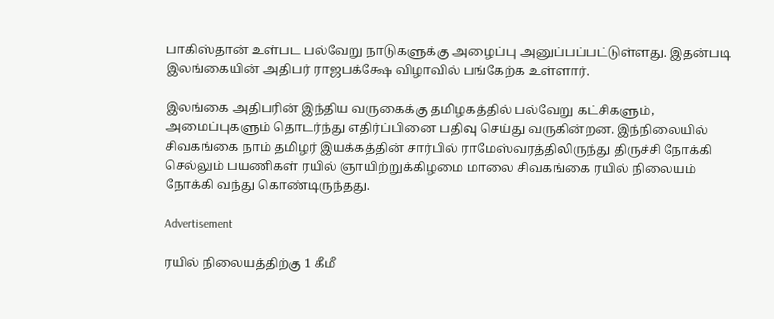பாகிஸ்தான் உள்பட பல்வேறு நாடுகளுக்கு அழைப்பு அனுப்பப்பட்டுள்ளது. இதன்படி இலங்கையின் அதிபர் ராஜபக்க்ஷே விழாவில் பங்கேற்க உள்ளார்.

இலங்கை அதிபரின் இந்திய வருகைக்கு தமிழகத்தில் பல்வேறு கட்சிகளும், அமைப்புகளும் தொடர்ந்து எதிர்ப்பினை பதிவு செய்து வருகின்றன. இந்நிலையில் சிவகங்கை நாம் தமிழர் இயக்கத்தின் சார்பில் ராமேஸ்வரத்திலிருந்து திருச்சி நோக்கி செல்லும் பயணிகள் ரயில் ஞாயிற்றுக்கிழமை மாலை சிவகங்கை ரயில் நிலையம் நோக்கி வந்து கொண்டிருந்தது.

Advertisement

ரயில் நிலையத்திற்கு 1 கீமீ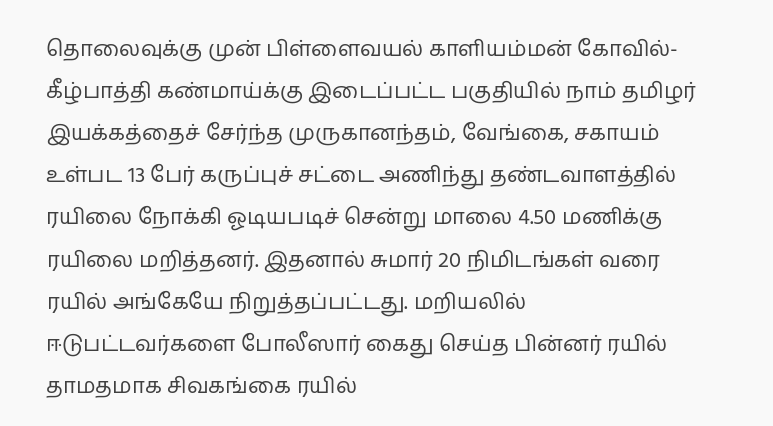தொலைவுக்கு முன் பிள்ளைவயல் காளியம்மன் கோவில்-கீழ்பாத்தி கண்மாய்க்கு இடைப்பட்ட பகுதியில் நாம் தமிழர் இயக்கத்தைச் சேர்ந்த முருகானந்தம், வேங்கை, சகாயம் உள்பட 13 பேர் கருப்புச் சட்டை அணிந்து தண்டவாளத்தில் ரயிலை நோக்கி ஓடியபடிச் சென்று மாலை 4.50 மணிக்கு ரயிலை மறித்தனர். இதனால் சுமார் 20 நிமிடங்கள் வரை ரயில் அங்கேயே நிறுத்தப்பட்டது. மறியலில் ஈடுபட்டவர்களை போலீஸார் கைது செய்த பின்னர் ரயில் தாமதமாக சிவகங்கை ரயில்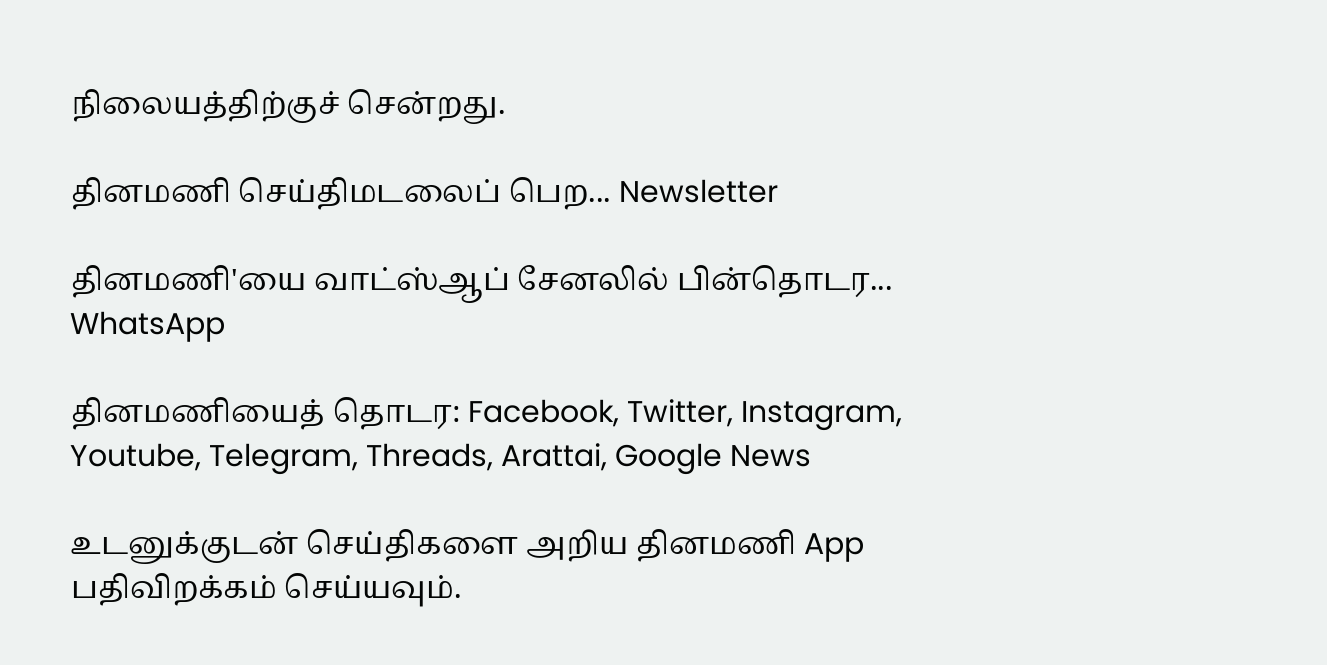நிலையத்திற்குச் சென்றது.

தினமணி செய்திமடலைப் பெற... Newsletter

தினமணி'யை வாட்ஸ்ஆப் சேனலில் பின்தொடர... WhatsApp

தினமணியைத் தொடர: Facebook, Twitter, Instagram, Youtube, Telegram, Threads, Arattai, Google News

உடனுக்குடன் செய்திகளை அறிய தினமணி App பதிவிறக்கம் செய்யவும்.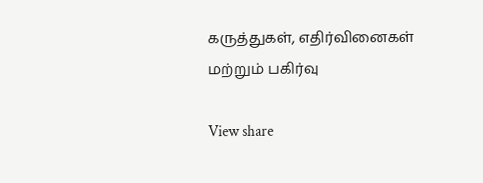கருத்துகள், எதிர்வினைகள் மற்றும் பகிர்வு

View share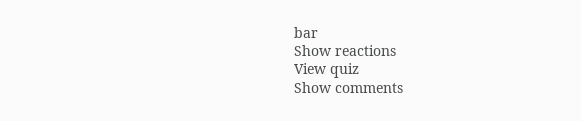bar
Show reactions
View quiz
Show comments